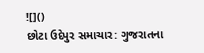![]()
છોટા ઉદેપુર સમાચાર: ગુજરાતના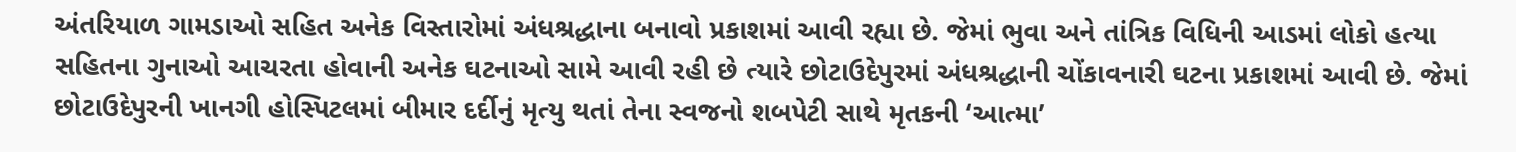અંતરિયાળ ગામડાઓ સહિત અનેક વિસ્તારોમાં અંધશ્રદ્ધાના બનાવો પ્રકાશમાં આવી રહ્યા છે. જેમાં ભુવા અને તાંત્રિક વિધિની આડમાં લોકો હત્યા સહિતના ગુનાઓ આચરતા હોવાની અનેક ઘટનાઓ સામે આવી રહી છે ત્યારે છોટાઉદેપુરમાં અંધશ્રદ્ધાની ચોંકાવનારી ઘટના પ્રકાશમાં આવી છે. જેમાં છોટાઉદેપુરની ખાનગી હોસ્પિટલમાં બીમાર દર્દીનું મૃત્યુ થતાં તેના સ્વજનો શબપેટી સાથે મૃતકની ‘આત્મા’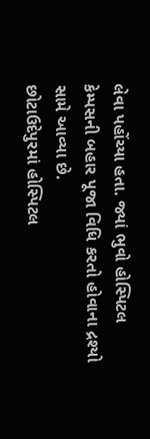લેવા પહોંચ્યા હતા. જ્યાં ભુવો હોસ્પિટલ કેમ્પસની બહાર પૂજા વિધિ કરતો હોવાના દ્રશ્યો સામે આવ્યા છે.
છોટાઉદેપુરમાં હોસ્પિટલ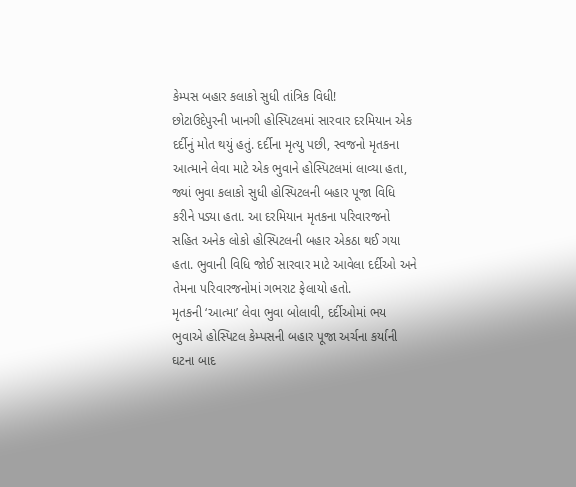કેમ્પસ બહાર કલાકો સુધી તાંત્રિક વિધી!
છોટાઉદેપુરની ખાનગી હોસ્પિટલમાં સારવાર દરમિયાન એક દર્દીનું મોત થયું હતું. દર્દીના મૃત્યુ પછી, સ્વજનો મૃતકના આત્માને લેવા માટે એક ભુવાને હોસ્પિટલમાં લાવ્યા હતા, જ્યાં ભુવા કલાકો સુધી હોસ્પિટલની બહાર પૂજા વિધિ કરીને પડ્યા હતા. આ દરમિયાન મૃતકના પરિવારજનો સહિત અનેક લોકો હોસ્પિટલની બહાર એકઠા થઈ ગયા હતા. ભુવાની વિધિ જોઈ સારવાર માટે આવેલા દર્દીઓ અને તેમના પરિવારજનોમાં ગભરાટ ફેલાયો હતો.
મૃતકની ‘આત્મા’ લેવા ભુવા બોલાવી, દર્દીઓમાં ભય
ભુવાએ હોસ્પિટલ કેમ્પસની બહાર પૂજા અર્ચના કર્યાની ઘટના બાદ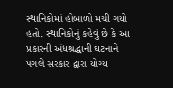સ્થાનિકોમાં હોબાળો મચી ગયો હતો. સ્થાનિકોનું કહેવું છે કે આ પ્રકારની અંધશ્રદ્ધાની ઘટનાને પગલે સરકાર દ્વારા યોગ્ય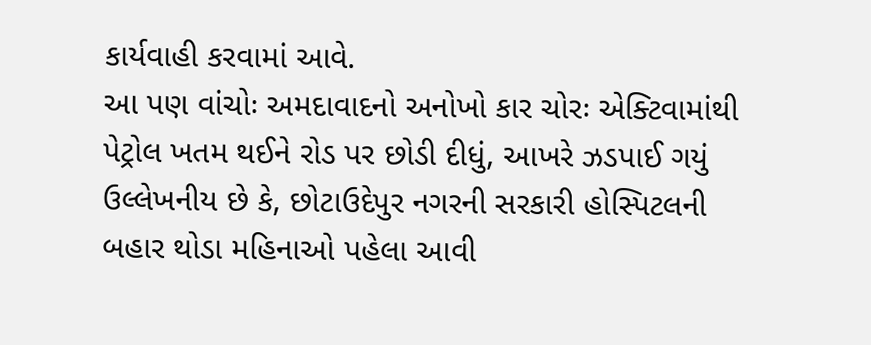કાર્યવાહી કરવામાં આવે.
આ પણ વાંચોઃ અમદાવાદનો અનોખો કાર ચોરઃ એક્ટિવામાંથી પેટ્રોલ ખતમ થઈને રોડ પર છોડી દીધું, આખરે ઝડપાઈ ગયું
ઉલ્લેખનીય છે કે, છોટાઉદેપુર નગરની સરકારી હોસ્પિટલની બહાર થોડા મહિનાઓ પહેલા આવી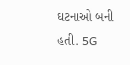ઘટનાઓ બની હતી. 5G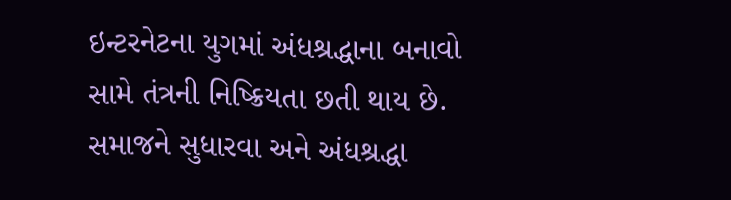ઇન્ટરનેટના યુગમાં અંધશ્રદ્ધાના બનાવો સામે તંત્રની નિષ્ક્રિયતા છતી થાય છે. સમાજને સુધારવા અને અંધશ્રદ્ધા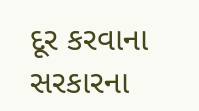દૂર કરવાના સરકારના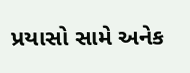પ્રયાસો સામે અનેક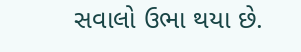સવાલો ઉભા થયા છે.